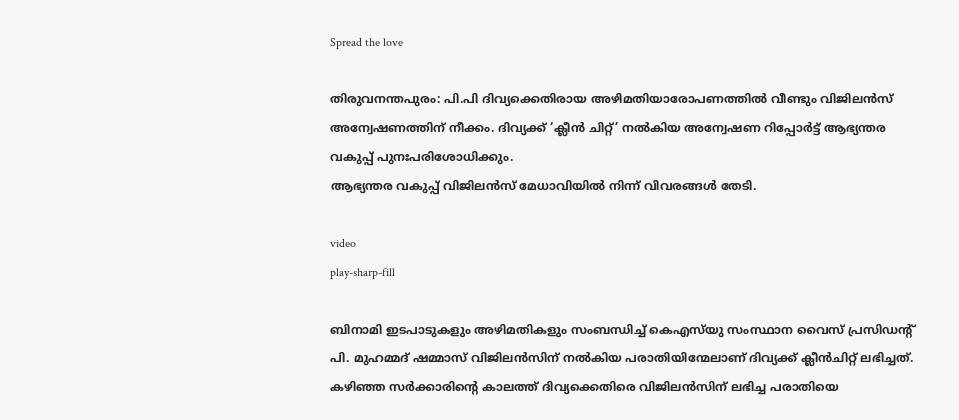Spread the love

തിരുവനന്തപുരം: പി.പി ദിവ്യക്കെതിരായ അഴിമതിയാരോപണത്തില്‍ വീണ്ടും വിജിലൻസ് അന്വേഷണത്തിന് നീക്കം. ദിവ്യക്ക് ‘ക്ലീൻ ചിറ്റ്’ നല്‍കിയ അന്വേഷണ റിപ്പോർട്ട്‌ ആഭ്യന്തര വകുപ്പ് പുനഃപരിശോധിക്കും.
ആഭ്യന്തര വകുപ്പ് വിജിലൻസ് മേധാവിയില്‍ നിന്ന് വിവരങ്ങള്‍ തേടി.

video
play-sharp-fill

ബിനാമി ഇടപാടുകളും അഴിമതികളും സംബന്ധിച്ച്‌ കെഎസ്‌യു സംസ്ഥാന വൈസ് പ്രസിഡന്‍റ് പി. മുഹമ്മദ് ഷമ്മാസ് വിജിലൻസിന് നല്‍കിയ പരാതിയിന്മേലാണ് ദിവ്യക്ക് ക്ലീൻചിറ്റ്‌ ലഭിച്ചത്. കഴിഞ്ഞ സര്‍ക്കാരിന്‍റെ കാലത്ത് ദിവ്യക്കെതിരെ വിജിലൻസിന് ലഭിച്ച പരാതിയെ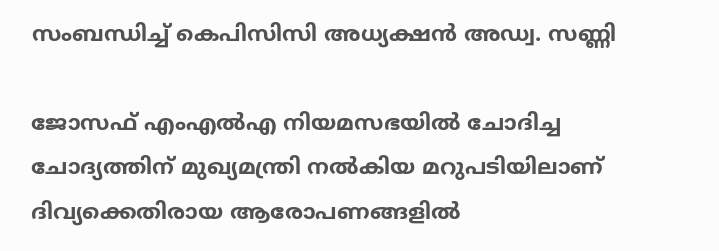സംബന്ധിച്ച്‌ കെപിസിസി അധ്യക്ഷൻ അഡ്വ. സണ്ണി

ജോസഫ് എംഎല്‍എ നിയമസഭയില്‍ ചോദിച്ച ചോദ്യത്തിന് മുഖ്യമന്ത്രി നല്‍കിയ മറുപടിയിലാണ് ദിവ്യക്കെതിരായ ആരോപണങ്ങളില്‍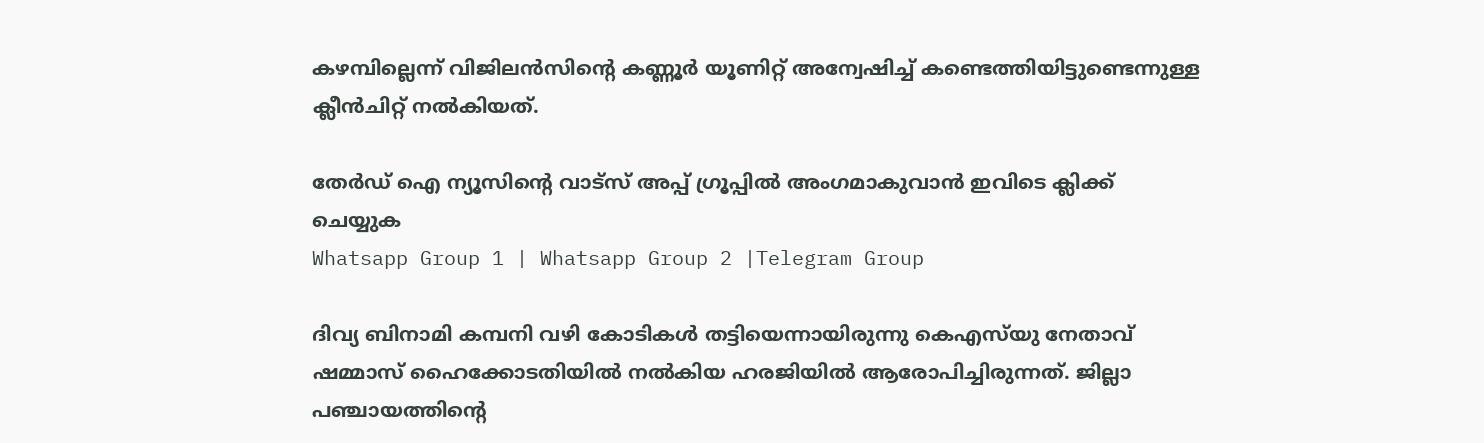കഴമ്പില്ലെന്ന് വിജിലൻസിന്‍റെ കണ്ണൂർ യൂണിറ്റ് അന്വേഷിച്ച്‌ കണ്ടെത്തിയിട്ടുണ്ടെന്നുള്ള ക്ലീൻചിറ്റ്‌ നല്‍കിയത്.

തേർഡ് ഐ ന്യൂസിന്റെ വാട്സ് അപ്പ് ഗ്രൂപ്പിൽ അംഗമാകുവാൻ ഇവിടെ ക്ലിക്ക് ചെയ്യുക
Whatsapp Group 1 | Whatsapp Group 2 |Telegram Group

ദിവ്യ ബിനാമി കമ്പനി വഴി കോടികള്‍ തട്ടിയെന്നായിരുന്നു കെഎസ്‍യു നേതാവ് ഷമ്മാസ് ഹൈക്കോടതിയില്‍ നല്‍കിയ ഹരജിയില്‍ ആരോപിച്ചിരുന്നത്. ജില്ലാ പഞ്ചായത്തിന്‍റെ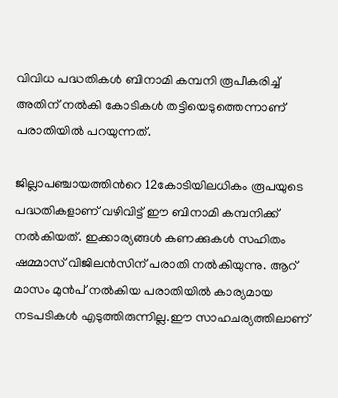വിവിധ പദ്ധതികള്‍ ബിനാമി കമ്പനി രൂപീകരിച്ച്‌ അതിന് നല്‍കി കോടികള്‍ തട്ടിയെടുത്തെന്നാണ് പരാതിയില്‍ പറയുന്നത്.

ജില്ലാപഞ്ചായത്തിന്‍റെ 12കോടിയിലധികം രൂപയുടെ പദ്ധതികളാണ് വഴിവിട്ട് ഈ ബിനാമി കമ്പനിക്ക് നല്‍കിയത്. ഇക്കാര്യങ്ങള്‍ കണക്കുകള്‍ സഹിതം ഷമ്മാസ് വിജിലന്‍സിന് പരാതി നല്‍കിയുന്നു. ആറ് മാസം മുന്‍പ് നല്‍കിയ പരാതിയില്‍ കാര്യമായ നടപടികള്‍ എടുത്തിരുന്നില്ല.ഈ സാഹചര്യത്തിലാണ്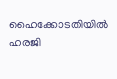ഹൈക്കോടതിയില്‍ ഹരജി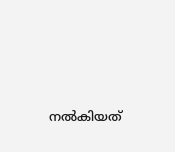നല്‍കിയത്